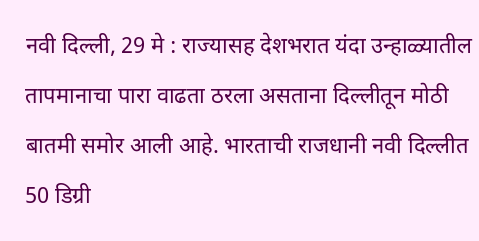नवी दिल्ली, 29 मे : राज्यासह देशभरात यंदा उन्हाळ्यातील तापमानाचा पारा वाढता ठरला असताना दिल्लीतून मोठी बातमी समोर आली आहे. भारताची राजधानी नवी दिल्लीत 50 डिग्री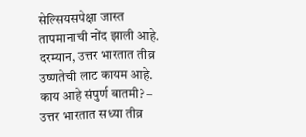सेल्सियसपेक्षा जास्त तापमानाची नोंद झाली आहे. दरम्यान, उत्तर भारतात तीव्र उष्णतेची लाट कायम आहे.
काय आहे संपुर्ण बातमी? –
उत्तर भारतात सध्या तीव्र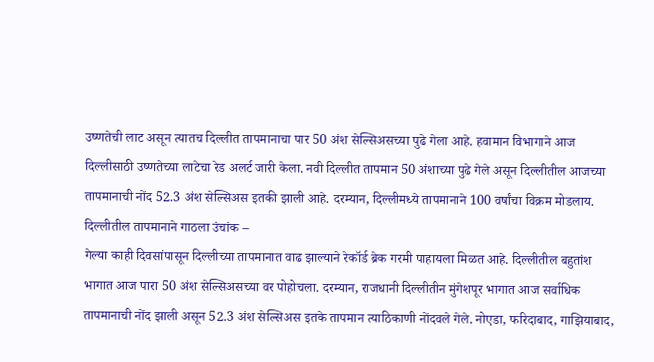उष्णतेची लाट असून त्यातच दिल्लीत तापमानाचा पार 50 अंश सेल्सिअसच्या पुढे गेला आहे. हवामान विभागाने आज दिल्लीसाठी उष्णतेच्या लाटेचा रेड अलर्ट जारी केला. नवी दिल्लीत तापमान 50 अंशाच्या पुढे गेले असून दिल्लीतील आजच्या तापमानाची नोंद 52.3 अंश सेल्सिअस इतकी झाली आहे. दरम्यान, दिल्लीमध्ये तापमानाने 100 वर्षांचा विक्रम मोडलाय.
दिल्लीतील तापमानाने गाठला उंचांक –
गेल्या काही दिवसांपासून दिल्लीच्या तापमानात वाढ झाल्याने रेकॉर्ड ब्रेक गरमी पाहायला मिळत आहे. दिल्लीतील बहुतांश भागात आज पारा 50 अंश सेल्सिअसच्या वर पोहोचला. दरम्यान, राजधानी दिल्लीतीन मुंगेशपूर भागात आज सर्वाधिक तापमानाची नोंद झाली असून 52.3 अंश सेल्सिअस इतके तापमान त्याठिकाणी नोंदवले गेले. नोएडा, फरिदाबाद, गाझियाबाद,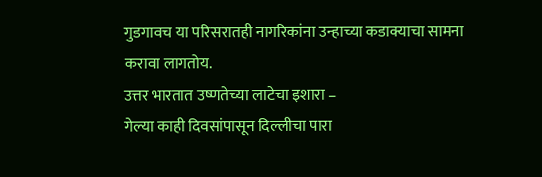गुडगावच या परिसरातही नागरिकांना उन्हाच्या कडाक्याचा सामना करावा लागतोय.
उत्तर भारतात उष्णतेच्या लाटेचा इशारा –
गेल्या काही दिवसांपासून दिल्लीचा पारा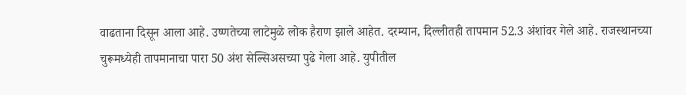वाढताना दिसून आला आहे. उष्णतेच्या लाटेमुळे लोक हैराण झाले आहेत. दरम्यान, दिल्लीतही तापमान 52.3 अंशांवर गेले आहे. राजस्थानच्या चुरूमध्येही तापमानाचा पारा 50 अंश सेल्सिअसच्या पुढे गेला आहे. युपीतील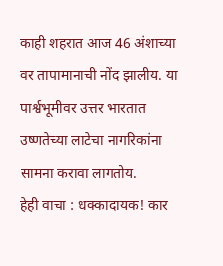काही शहरात आज 46 अंशाच्या वर तापामानाची नोंद झालीय. या पार्श्वभूमीवर उत्तर भारतात उष्णतेच्या लाटेचा नागरिकांना सामना करावा लागतोय.
हेही वाचा : धक्कादायक! कार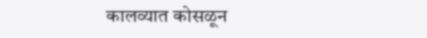कालव्यात कोसळून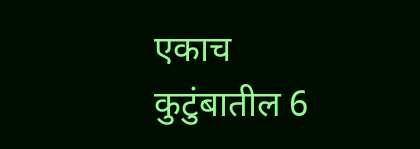एकाच कुटुंबातील 6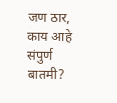जण ठार, काय आहे संपुर्ण बातमी?